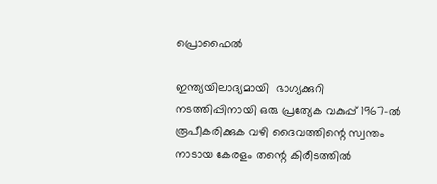പ്രൊഫൈൽ

ഇന്ത്യയിലാദ്യമായി  ഭാഗ്യക്കുറി നടത്തിപ്പിനായി ഒരു പ്രത്യേക വകുപ്പ് 1967-ൽ രൂപീകരിക്കുക വഴി ദൈവത്തിന്റെ സ്വന്തം നാടായ കേരളം തന്റെ കിരീടത്തിൽ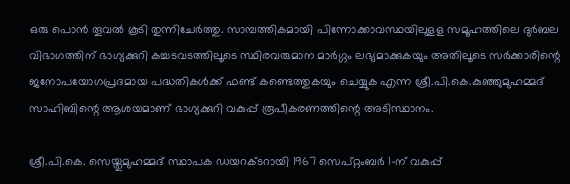ഒരു പൊൻ തൂവൽ കൂടി തുന്നിചേർത്തു. സാമ്പത്തികമായി പിന്നോക്കാവസ്ഥയിലുളള സമൂഹത്തിലെ ദുർബല വിഭാഗത്തിന് ഭാഗ്യക്കുറി കച്ചടവടത്തിലൂടെ സ്ഥിരവരുമാന മാർഗ്ഗം ലഭ്യമാക്കുകയും അതിലൂടെ സർക്കാരിന്റെ ജനോപയോഗപ്രദമായ പദ്ധതികൾക്ക് ഫണ്ട് കണ്ടെത്തുകയും ചെയ്യുക എന്ന ശ്രീ.പി.കെ.കുഞ്ഞുമുഹമ്മദ് സാഹിബിന്റെ ആശയമാണ് ഭാഗ്യക്കുറി വകുപ്പ് രൂപീകരണത്തിന്റെ അടിസ്ഥാനം.

ശ്രീ.പി.കെ. സെയ്തുമുഹമ്മദ് സ്ഥാപക ഡയറക്ടറായി 1967 സെപ്റ്റംബർ 1-ന് വകുപ്പ്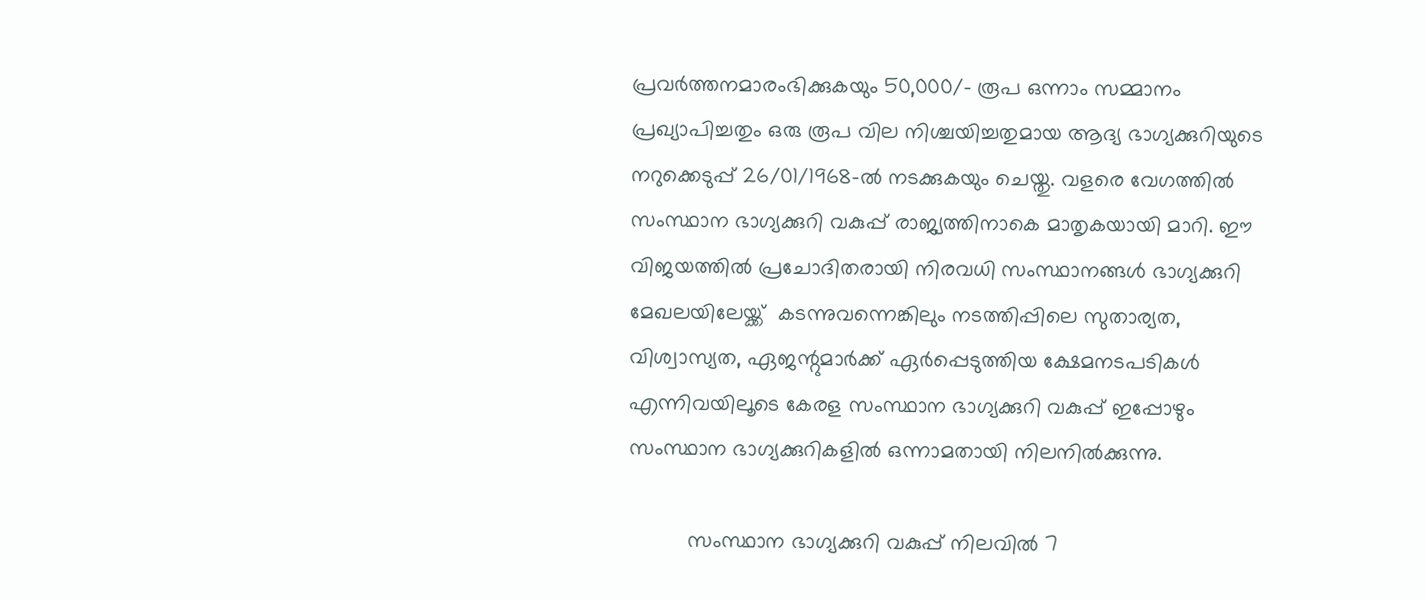പ്രവർത്തനമാരംഭിക്കുകയും 50,000/- രൂപ ഒന്നാം സമ്മാനം പ്രഖ്യാപിച്ചതും ഒരു രൂപ വില നിശ്ചയിച്ചതുമായ ആദ്യ ഭാഗ്യക്കുറിയുടെ നറുക്കെടുപ്പ് 26/01/1968-ൽ നടക്കുകയും ചെയ്തു. വളരെ വേഗത്തിൽ സംസ്ഥാന ഭാഗ്യക്കുറി വകുപ്പ് രാജ്യത്തിനാകെ മാതൃകയായി മാറി. ഈ വിജയത്തിൽ പ്രചോദിതരായി നിരവധി സംസ്ഥാനങ്ങൾ ഭാഗ്യക്കുറി മേഖലയിലേയ്ക്ക്  കടന്നുവന്നെങ്കിലും നടത്തിപ്പിലെ സുതാര്യത, വിശ്വാസ്യത, ഏജന്റുമാർക്ക് ഏർപ്പെടുത്തിയ ക്ഷേമനടപടികൾ എന്നിവയിലൂടെ കേരള സംസ്ഥാന ഭാഗ്യക്കുറി വകുപ്പ് ഇപ്പോഴും സംസ്ഥാന ഭാഗ്യക്കുറികളിൽ ഒന്നാമതായി നിലനിൽക്കുന്നു.

          സംസ്ഥാന ഭാഗ്യക്കുറി വകുപ്പ് നിലവിൽ 7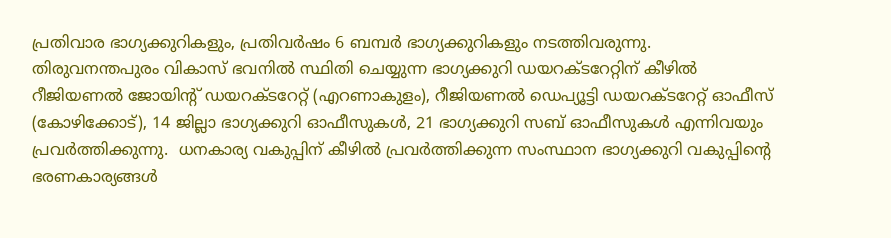പ്രതിവാര ഭാഗ്യക്കുറികളും, പ്രതിവർഷം 6 ബമ്പർ ഭാഗ്യക്കുറികളും നടത്തിവരുന്നു.  തിരുവനന്തപുരം വികാസ് ഭവനിൽ സ്ഥിതി ചെയ്യുന്ന ഭാഗ്യക്കുറി ഡയറക്ടറേറ്റിന് കീഴിൽ റീജിയണൽ ജോയിന്റ് ഡയറക്ടറേറ്റ് (എറണാകുളം), റീജിയണൽ ഡെപ്യൂട്ടി ഡയറക്ടറേറ്റ് ഓഫീസ് (കോഴിക്കോട്), 14 ജില്ലാ ഭാഗ്യക്കുറി ഓഫീസുകൾ, 21 ഭാഗ്യക്കുറി സബ് ഓഫീസുകൾ എന്നിവയും പ്രവർത്തിക്കുന്നു.  ധനകാര്യ വകുപ്പിന് കീഴിൽ പ്രവർത്തിക്കുന്ന സംസ്ഥാന ഭാഗ്യക്കുറി വകുപ്പിന്റെ ഭരണകാര്യങ്ങൾ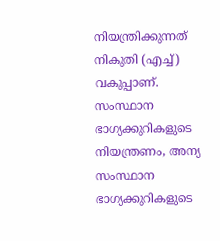നിയന്ത്രിക്കുന്നത് നികുതി (എച്ച്) വകുപ്പാണ്.  സംസ്ഥാന ഭാഗ്യക്കുറികളുടെ നിയന്ത്രണം, അന്യ സംസ്ഥാന ഭാഗ്യക്കുറികളുടെ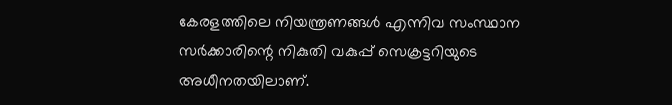കേരളത്തിലെ നിയന്ത്രണങ്ങൾ എന്നിവ സംസ്ഥാന സർക്കാരിന്റെ നികുതി വകുപ്പ് സെക്രട്ടറിയുടെ അധീനതയിലാണ്.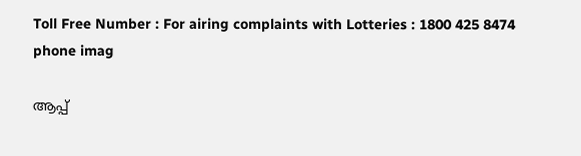Toll Free Number : For airing complaints with Lotteries : 1800 425 8474
phone imag

ആപ്പ്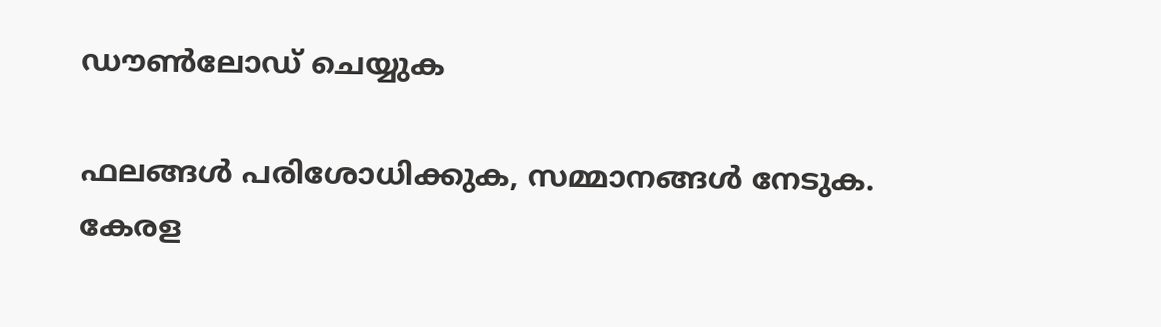ഡൗൺലോഡ് ചെയ്യുക

ഫലങ്ങൾ പരിശോധിക്കുക, സമ്മാനങ്ങൾ നേടുക.
കേരള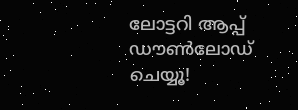ലോട്ടറി ആപ്പ് ഡൗൺലോഡ് ചെയ്യൂ!